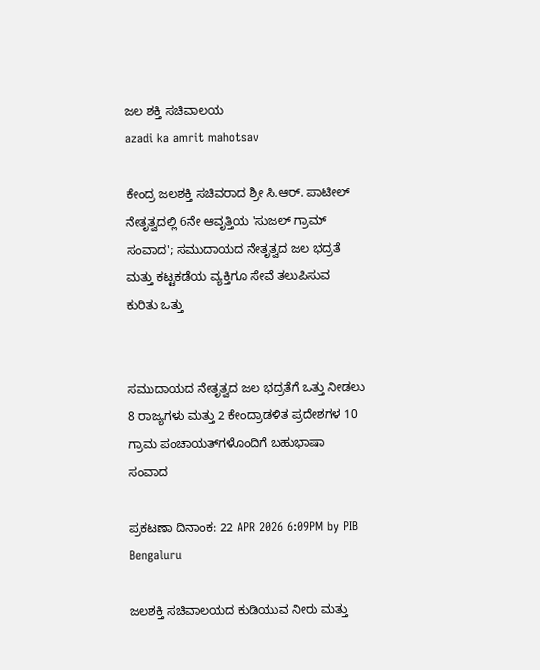ಜಲ ಶಕ್ತಿ ಸಚಿವಾಲಯ
azadi ka amrit mahotsav

ಕೇಂದ್ರ ಜಲಶಕ್ತಿ ಸಚಿವರಾದ ಶ್ರೀ ಸಿ.ಆರ್. ಪಾಟೀಲ್ ನೇತೃತ್ವದಲ್ಲಿ 6ನೇ ಆವೃತ್ತಿಯ 'ಸುಜಲ್ ಗ್ರಾಮ್ ಸಂವಾದ'; ಸಮುದಾಯದ ನೇತೃತ್ವದ ಜಲ ಭದ್ರತೆ ಮತ್ತು ಕಟ್ಟಕಡೆಯ ವ್ಯಕ್ತಿಗೂ ಸೇವೆ ತಲುಪಿಸುವ ಕುರಿತು ಒತ್ತು


ಸಮುದಾಯದ ನೇತೃತ್ವದ ಜಲ ಭದ್ರತೆಗೆ ಒತ್ತು ನೀಡಲು 8 ರಾಜ್ಯಗಳು ಮತ್ತು 2 ಕೇಂದ್ರಾಡಳಿತ ಪ್ರದೇಶಗಳ 10 ಗ್ರಾಮ ಪಂಚಾಯತ್‌ಗಳೊಂದಿಗೆ ಬಹುಭಾಷಾ ಸಂವಾದ

ಪ್ರಕಟಣಾ ದಿನಾಂಕ: 22 APR 2026 6:09PM by PIB Bengaluru

ಜಲಶಕ್ತಿ ಸಚಿವಾಲಯದ ಕುಡಿಯುವ ನೀರು ಮತ್ತು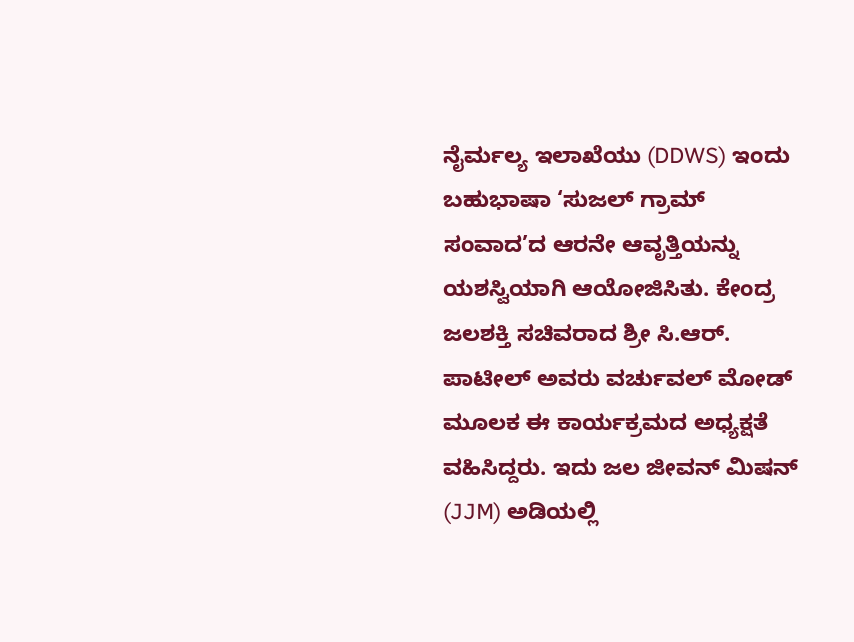ನೈರ್ಮಲ್ಯ ಇಲಾಖೆಯು (DDWS) ಇಂದು ಬಹುಭಾಷಾ ‘ಸುಜಲ್ ಗ್ರಾಮ್ ಸಂವಾದ’ದ ಆರನೇ ಆವೃತ್ತಿಯನ್ನು ಯಶಸ್ವಿಯಾಗಿ ಆಯೋಜಿಸಿತು. ಕೇಂದ್ರ ಜಲಶಕ್ತಿ ಸಚಿವರಾದ ಶ್ರೀ ಸಿ.ಆರ್. ಪಾಟೀಲ್ ಅವರು ವರ್ಚುವಲ್ ಮೋಡ್ ಮೂಲಕ ಈ ಕಾರ್ಯಕ್ರಮದ ಅಧ್ಯಕ್ಷತೆ ವಹಿಸಿದ್ದರು. ಇದು ಜಲ ಜೀವನ್ ಮಿಷನ್ (JJM) ಅಡಿಯಲ್ಲಿ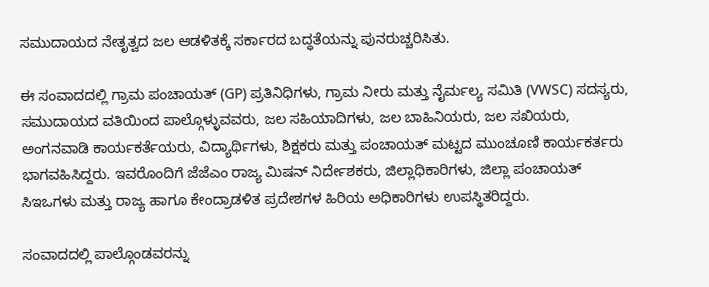ಸಮುದಾಯದ ನೇತೃತ್ವದ ಜಲ ಆಡಳಿತಕ್ಕೆ ಸರ್ಕಾರದ ಬದ್ಧತೆಯನ್ನು ಪುನರುಚ್ಚರಿಸಿತು.

ಈ ಸಂವಾದದಲ್ಲಿ ಗ್ರಾಮ ಪಂಚಾಯತ್ (GP) ಪ್ರತಿನಿಧಿಗಳು, ಗ್ರಾಮ ನೀರು ಮತ್ತು ನೈರ್ಮಲ್ಯ ಸಮಿತಿ (VWSC) ಸದಸ್ಯರು, ಸಮುದಾಯದ ವತಿಯಿಂದ ಪಾಲ್ಗೊಳ್ಳುವವರು, ಜಲ ಸಹಿಯಾದಿಗಳು, ಜಲ ಬಾಹಿನಿಯರು, ಜಲ ಸಖಿಯರು, ಅಂಗನವಾಡಿ ಕಾರ್ಯಕರ್ತೆಯರು, ವಿದ್ಯಾರ್ಥಿಗಳು, ಶಿಕ್ಷಕರು ಮತ್ತು ಪಂಚಾಯತ್ ಮಟ್ಟದ ಮುಂಚೂಣಿ ಕಾರ್ಯಕರ್ತರು ಭಾಗವಹಿಸಿದ್ದರು. ಇವರೊಂದಿಗೆ ಜೆಜೆಎಂ ರಾಜ್ಯ ಮಿಷನ್ ನಿರ್ದೇಶಕರು, ಜಿಲ್ಲಾಧಿಕಾರಿಗಳು, ಜಿಲ್ಲಾ ಪಂಚಾಯತ್ ಸಿಇಒಗಳು ಮತ್ತು ರಾಜ್ಯ ಹಾಗೂ ಕೇಂದ್ರಾಡಳಿತ ಪ್ರದೇಶಗಳ ಹಿರಿಯ ಅಧಿಕಾರಿಗಳು ಉಪಸ್ಥಿತರಿದ್ದರು.

ಸಂವಾದದಲ್ಲಿ ಪಾಲ್ಗೊಂಡವರನ್ನು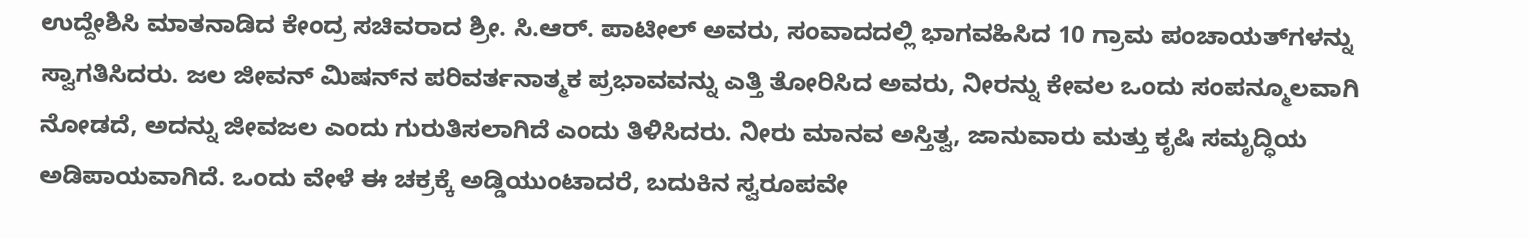ಉದ್ದೇಶಿಸಿ ಮಾತನಾಡಿದ ಕೇಂದ್ರ ಸಚಿವರಾದ ಶ್ರೀ. ಸಿ.ಆರ್. ಪಾಟೀಲ್ ಅವರು, ಸಂವಾದದಲ್ಲಿ ಭಾಗವಹಿಸಿದ 10 ಗ್ರಾಮ ಪಂಚಾಯತ್‌ಗಳನ್ನು ಸ್ವಾಗತಿಸಿದರು. ಜಲ ಜೀವನ್ ಮಿಷನ್‌ನ ಪರಿವರ್ತನಾತ್ಮಕ ಪ್ರಭಾವವನ್ನು ಎತ್ತಿ ತೋರಿಸಿದ ಅವರು, ನೀರನ್ನು ಕೇವಲ ಒಂದು ಸಂಪನ್ಮೂಲವಾಗಿ ನೋಡದೆ, ಅದನ್ನು ಜೀವಜಲ ಎಂದು ಗುರುತಿಸಲಾಗಿದೆ ಎಂದು ತಿಳಿಸಿದರು. ನೀರು ಮಾನವ ಅಸ್ತಿತ್ವ, ಜಾನುವಾರು ಮತ್ತು ಕೃಷಿ ಸಮೃದ್ಧಿಯ ಅಡಿಪಾಯವಾಗಿದೆ. ಒಂದು ವೇಳೆ ಈ ಚಕ್ರಕ್ಕೆ ಅಡ್ಡಿಯುಂಟಾದರೆ, ಬದುಕಿನ ಸ್ವರೂಪವೇ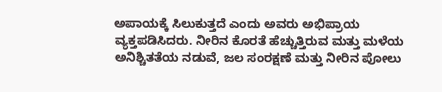ಅಪಾಯಕ್ಕೆ ಸಿಲುಕುತ್ತದೆ ಎಂದು ಅವರು ಅಭಿಪ್ರಾಯ ವ್ಯಕ್ತಪಡಿಸಿದರು. ನೀರಿನ ಕೊರತೆ ಹೆಚ್ಚುತ್ತಿರುವ ಮತ್ತು ಮಳೆಯ ಅನಿಶ್ಚಿತತೆಯ ನಡುವೆ, ಜಲ ಸಂರಕ್ಷಣೆ ಮತ್ತು ನೀರಿನ ಪೋಲು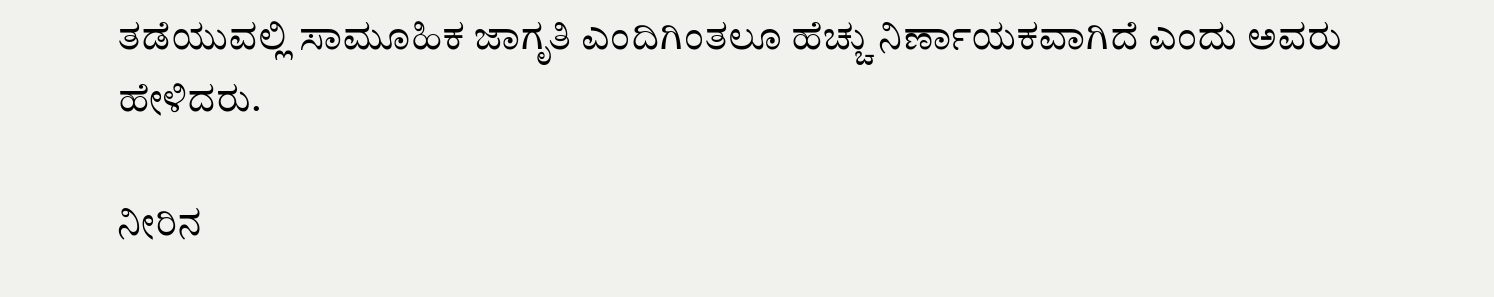ತಡೆಯುವಲ್ಲಿ ಸಾಮೂಹಿಕ ಜಾಗೃತಿ ಎಂದಿಗಿಂತಲೂ ಹೆಚ್ಚು ನಿರ್ಣಾಯಕವಾಗಿದೆ ಎಂದು ಅವರು ಹೇಳಿದರು.

ನೀರಿನ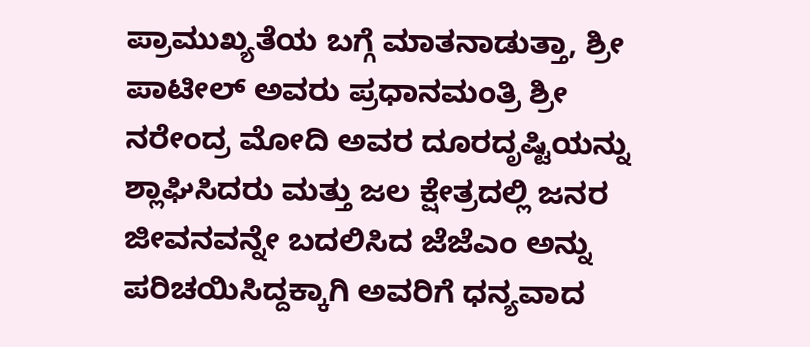ಪ್ರಾಮುಖ್ಯತೆಯ ಬಗ್ಗೆ ಮಾತನಾಡುತ್ತಾ, ಶ್ರೀ ಪಾಟೀಲ್ ಅವರು ಪ್ರಧಾನಮಂತ್ರಿ ಶ್ರೀ ನರೇಂದ್ರ ಮೋದಿ ಅವರ ದೂರದೃಷ್ಟಿಯನ್ನು ಶ್ಲಾಘಿಸಿದರು ಮತ್ತು ಜಲ ಕ್ಷೇತ್ರದಲ್ಲಿ ಜನರ ಜೀವನವನ್ನೇ ಬದಲಿಸಿದ ಜೆಜೆಎಂ ಅನ್ನು ಪರಿಚಯಿಸಿದ್ದಕ್ಕಾಗಿ ಅವರಿಗೆ ಧನ್ಯವಾದ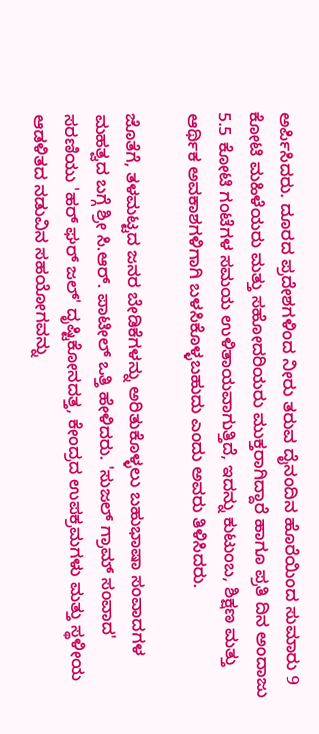ಅರ್ಪಿಸಿದರು. ದೂರದ ಪ್ರದೇಶಗಳಿಂದ ನೀರು ತರುವ ದೈನಂದಿನ ಹೊರೆಯಿಂದ ಸುಮಾರು 9 ಕೋಟಿ ಮಹಿಳೆಯರು ಮತ್ತು ಸಹೋದರಿಯರು ಮುಕ್ತರಾಗಿದ್ದಾರೆ ಹಾಗೂ ಪ್ರತಿ ದಿನ ಅಂದಾಜು 5.5 ಕೋಟಿ ಗಂಟೆಗಳ ಸಮಯ ಉಳಿತಾಯವಾಗುತ್ತಿದೆ, ಇದನ್ನು ಕುಟುಂಬ, ಶಿಕ್ಷಣ ಮತ್ತು ಆರ್ಥಿಕ ಅವಕಾಶಗಳಿಗಾಗಿ ಬಳಸಿಕೊಳ್ಳಬಹುದು ಎಂದು ಅವರು ತಿಳಿಸಿದರು.

ಜೊತೆಗೆ, ತಳಮಟ್ಟದ ಜನರ ಬೇಡಿಕೆಗಳನ್ನು ಅರಿತುಕೊಳ್ಳಲು ಬಹುಭಾಷಾ ಸಂವಾದಗಳ ಮಹತ್ವದ ಬಗ್ಗೆ ಶ್ರೀ ಸಿ.ಆರ್. ಪಾಟೀಲ್ ಒತ್ತಿ ಹೇಳಿದರು. 'ಸುಜಲ್ ಗ್ರಾಮ್ ಸಂವಾದ' ಸರಣಿಯು 'ಹರ್ ಘರ್ ಜಲ್' ದೃಷ್ಟಿಕೋನದತ್ತ, ಕೇಂದ್ರದ ಉಪಕ್ರಮಗಳು ಮತ್ತು ಸ್ಥಳೀಯ ಆಡಳಿತದ ನಡುವಿನ ಸಹಯೋಗವನ್ನು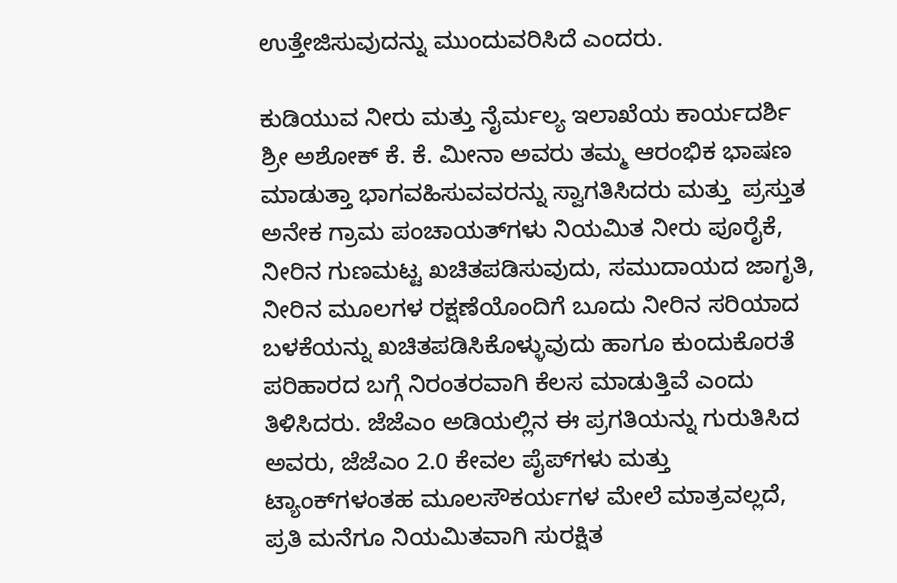ಉತ್ತೇಜಿಸುವುದನ್ನು ಮುಂದುವರಿಸಿದೆ ಎಂದರು.

ಕುಡಿಯುವ ನೀರು ಮತ್ತು ನೈರ್ಮಲ್ಯ ಇಲಾಖೆಯ ಕಾರ್ಯದರ್ಶಿ ಶ್ರೀ ಅಶೋಕ್ ಕೆ. ಕೆ. ಮೀನಾ ಅವರು ತಮ್ಮ ಆರಂಭಿಕ ಭಾಷಣ ಮಾಡುತ್ತಾ ಭಾಗವಹಿಸುವವರನ್ನು ಸ್ವಾಗತಿಸಿದರು ಮತ್ತು  ಪ್ರಸ್ತುತ ಅನೇಕ ಗ್ರಾಮ ಪಂಚಾಯತ್‌ಗಳು ನಿಯಮಿತ ನೀರು ಪೂರೈಕೆ, ನೀರಿನ ಗುಣಮಟ್ಟ ಖಚಿತಪಡಿಸುವುದು, ಸಮುದಾಯದ ಜಾಗೃತಿ, ನೀರಿನ ಮೂಲಗಳ ರಕ್ಷಣೆಯೊಂದಿಗೆ ಬೂದು ನೀರಿನ ಸರಿಯಾದ ಬಳಕೆಯನ್ನು ಖಚಿತಪಡಿಸಿಕೊಳ್ಳುವುದು ಹಾಗೂ ಕುಂದುಕೊರತೆ ಪರಿಹಾರದ ಬಗ್ಗೆ ನಿರಂತರವಾಗಿ ಕೆಲಸ ಮಾಡುತ್ತಿವೆ ಎಂದು ತಿಳಿಸಿದರು. ಜೆಜೆಎಂ ಅಡಿಯಲ್ಲಿನ ಈ ಪ್ರಗತಿಯನ್ನು ಗುರುತಿಸಿದ ಅವರು, ಜೆಜೆಎಂ 2.0 ಕೇವಲ ಪೈಪ್‌ಗಳು ಮತ್ತು ಟ್ಯಾಂಕ್‌ಗಳಂತಹ ಮೂಲಸೌಕರ್ಯಗಳ ಮೇಲೆ ಮಾತ್ರವಲ್ಲದೆ, ಪ್ರತಿ ಮನೆಗೂ ನಿಯಮಿತವಾಗಿ ಸುರಕ್ಷಿತ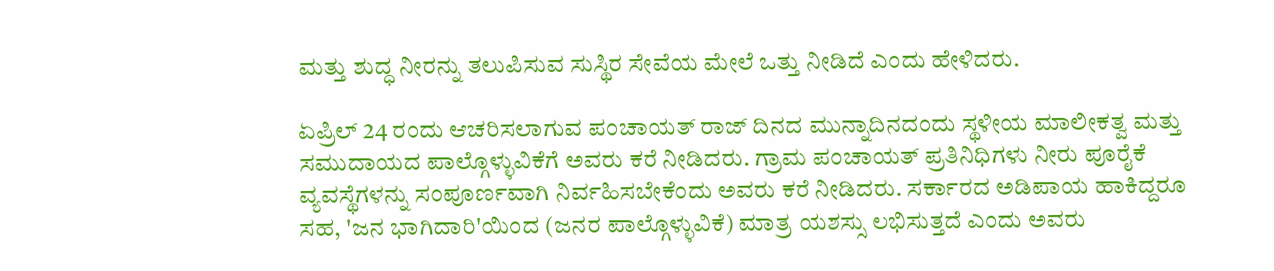ಮತ್ತು ಶುದ್ಧ ನೀರನ್ನು ತಲುಪಿಸುವ ಸುಸ್ಥಿರ ಸೇವೆಯ ಮೇಲೆ ಒತ್ತು ನೀಡಿದೆ ಎಂದು ಹೇಳಿದರು.

ಏಪ್ರಿಲ್ 24 ರಂದು ಆಚರಿಸಲಾಗುವ ಪಂಚಾಯತ್ ರಾಜ್ ದಿನದ ಮುನ್ನಾದಿನದಂದು ಸ್ಥಳೀಯ ಮಾಲೀಕತ್ವ ಮತ್ತು ಸಮುದಾಯದ ಪಾಲ್ಗೊಳ್ಳುವಿಕೆಗೆ ಅವರು ಕರೆ ನೀಡಿದರು. ಗ್ರಾಮ ಪಂಚಾಯತ್ ಪ್ರತಿನಿಧಿಗಳು ನೀರು ಪೂರೈಕೆ ವ್ಯವಸ್ಥೆಗಳನ್ನು ಸಂಪೂರ್ಣವಾಗಿ ನಿರ್ವಹಿಸಬೇಕೆಂದು ಅವರು ಕರೆ ನೀಡಿದರು. ಸರ್ಕಾರದ ಅಡಿಪಾಯ ಹಾಕಿದ್ದರೂ ಸಹ, 'ಜನ ಭಾಗಿದಾರಿ'ಯಿಂದ (ಜನರ ಪಾಲ್ಗೊಳ್ಳುವಿಕೆ) ಮಾತ್ರ ಯಶಸ್ಸು ಲಭಿಸುತ್ತದೆ ಎಂದು ಅವರು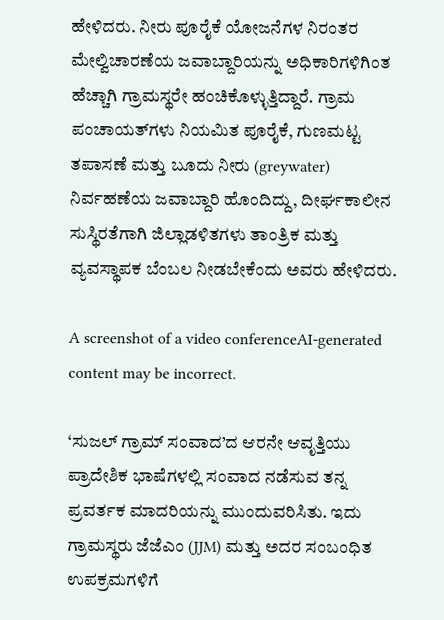ಹೇಳಿದರು. ನೀರು ಪೂರೈಕೆ ಯೋಜನೆಗಳ ನಿರಂತರ ಮೇಲ್ವಿಚಾರಣೆಯ ಜವಾಬ್ದಾರಿಯನ್ನು ಅಧಿಕಾರಿಗಳಿಗಿಂತ ಹೆಚ್ಚಾಗಿ ಗ್ರಾಮಸ್ಥರೇ ಹಂಚಿಕೊಳ್ಳುತ್ತಿದ್ದಾರೆ. ಗ್ರಾಮ ಪಂಚಾಯತ್‌ಗಳು ನಿಯಮಿತ ಪೂರೈಕೆ, ಗುಣಮಟ್ಟ ತಪಾಸಣೆ ಮತ್ತು ಬೂದು ನೀರು (greywater) ನಿರ್ವಹಣೆಯ ಜವಾಬ್ದಾರಿ ಹೊಂದಿದ್ದು, ದೀರ್ಘಕಾಲೀನ ಸುಸ್ಥಿರತೆಗಾಗಿ ಜಿಲ್ಲಾಡಳಿತಗಳು ತಾಂತ್ರಿಕ ಮತ್ತು ವ್ಯವಸ್ಥಾಪಕ ಬೆಂಬಲ ನೀಡಬೇಕೆಂದು ಅವರು ಹೇಳಿದರು.

A screenshot of a video conferenceAI-generated content may be incorrect.

‘ಸುಜಲ್ ಗ್ರಾಮ್ ಸಂವಾದ’ದ ಆರನೇ ಆವೃತ್ತಿಯು ಪ್ರಾದೇಶಿಕ ಭಾಷೆಗಳಲ್ಲಿ ಸಂವಾದ ನಡೆಸುವ ತನ್ನ ಪ್ರವರ್ತಕ ಮಾದರಿಯನ್ನು ಮುಂದುವರಿಸಿತು. ಇದು ಗ್ರಾಮಸ್ಥರು ಜೆಜೆಎಂ (JJM) ಮತ್ತು ಅದರ ಸಂಬಂಧಿತ ಉಪಕ್ರಮಗಳಿಗೆ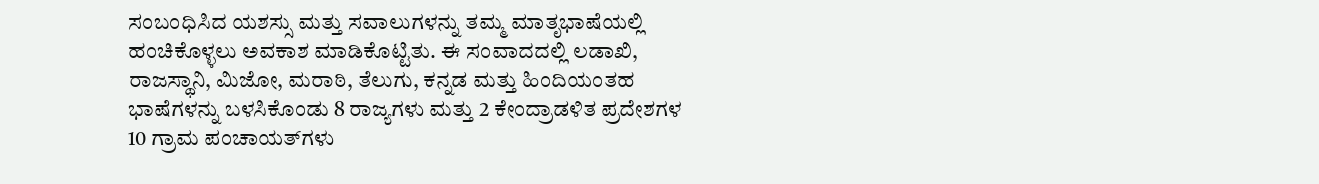ಸಂಬಂಧಿಸಿದ ಯಶಸ್ಸು ಮತ್ತು ಸವಾಲುಗಳನ್ನು ತಮ್ಮ ಮಾತೃಭಾಷೆಯಲ್ಲಿ ಹಂಚಿಕೊಳ್ಳಲು ಅವಕಾಶ ಮಾಡಿಕೊಟ್ಟಿತು. ಈ ಸಂವಾದದಲ್ಲಿ ಲಡಾಖಿ, ರಾಜಸ್ಥಾನಿ, ಮಿಜೋ, ಮರಾಠಿ, ತೆಲುಗು, ಕನ್ನಡ ಮತ್ತು ಹಿಂದಿಯಂತಹ ಭಾಷೆಗಳನ್ನು ಬಳಸಿಕೊಂಡು 8 ರಾಜ್ಯಗಳು ಮತ್ತು 2 ಕೇಂದ್ರಾಡಳಿತ ಪ್ರದೇಶಗಳ 10 ಗ್ರಾಮ ಪಂಚಾಯತ್‌ಗಳು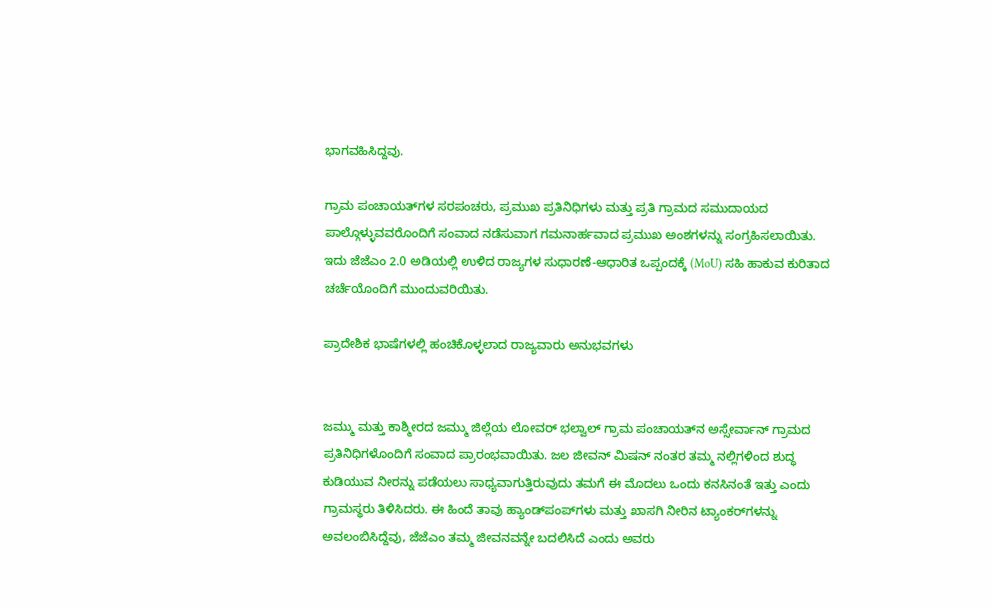ಭಾಗವಹಿಸಿದ್ದವು.

ಗ್ರಾಮ ಪಂಚಾಯತ್‌ಗಳ ಸರಪಂಚರು, ಪ್ರಮುಖ ಪ್ರತಿನಿಧಿಗಳು ಮತ್ತು ಪ್ರತಿ ಗ್ರಾಮದ ಸಮುದಾಯದ ಪಾಲ್ಗೊಳ್ಳುವವರೊಂದಿಗೆ ಸಂವಾದ ನಡೆಸುವಾಗ ಗಮನಾರ್ಹವಾದ ಪ್ರಮುಖ ಅಂಶಗಳನ್ನು ಸಂಗ್ರಹಿಸಲಾಯಿತು. ಇದು ಜೆಜೆಎಂ 2.0 ಅಡಿಯಲ್ಲಿ ಉಳಿದ ರಾಜ್ಯಗಳ ಸುಧಾರಣೆ-ಆಧಾರಿತ ಒಪ್ಪಂದಕ್ಕೆ (MoU) ಸಹಿ ಹಾಕುವ ಕುರಿತಾದ ಚರ್ಚೆಯೊಂದಿಗೆ ಮುಂದುವರಿಯಿತು.

ಪ್ರಾದೇಶಿಕ ಭಾಷೆಗಳಲ್ಲಿ ಹಂಚಿಕೊಳ್ಳಲಾದ ರಾಜ್ಯವಾರು ಅನುಭವಗಳು


ಜಮ್ಮು ಮತ್ತು ಕಾಶ್ಮೀರದ ಜಮ್ಮು ಜಿಲ್ಲೆಯ ಲೋವರ್ ಭಲ್ವಾಲ್ ಗ್ರಾಮ ಪಂಚಾಯತ್‌ನ ಅಸ್ಸೇರ್ವಾನ್ ಗ್ರಾಮದ ಪ್ರತಿನಿಧಿಗಳೊಂದಿಗೆ ಸಂವಾದ ಪ್ರಾರಂಭವಾಯಿತು. ಜಲ ಜೀವನ್ ಮಿಷನ್ ನಂತರ ತಮ್ಮ ನಲ್ಲಿಗಳಿಂದ ಶುದ್ಧ ಕುಡಿಯುವ ನೀರನ್ನು ಪಡೆಯಲು ಸಾಧ್ಯವಾಗುತ್ತಿರುವುದು ತಮಗೆ ಈ ಮೊದಲು ಒಂದು ಕನಸಿನಂತೆ ಇತ್ತು ಎಂದು ಗ್ರಾಮಸ್ಥರು ತಿಳಿಸಿದರು. ಈ ಹಿಂದೆ ತಾವು ಹ್ಯಾಂಡ್‌ಪಂಪ್‌ಗಳು ಮತ್ತು ಖಾಸಗಿ ನೀರಿನ ಟ್ಯಾಂಕರ್‌ಗಳನ್ನು ಅವಲಂಬಿಸಿದ್ದೆವು, ಜೆಜೆಎಂ ತಮ್ಮ ಜೀವನವನ್ನೇ ಬದಲಿಸಿದೆ ಎಂದು ಅವರು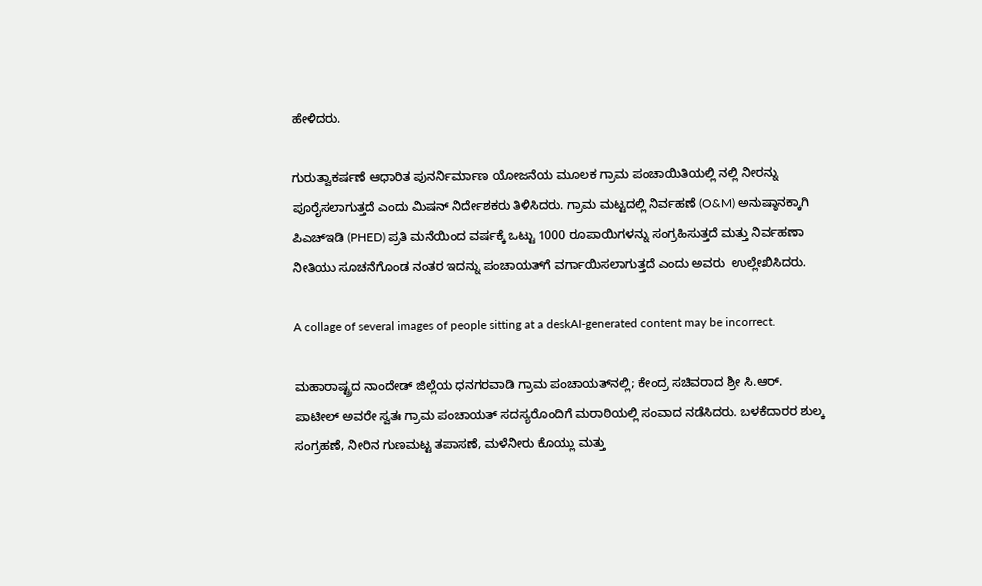ಹೇಳಿದರು.

ಗುರುತ್ವಾಕರ್ಷಣೆ ಆಧಾರಿತ ಪುನರ್ನಿರ್ಮಾಣ ಯೋಜನೆಯ ಮೂಲಕ ಗ್ರಾಮ ಪಂಚಾಯಿತಿಯಲ್ಲಿ ನಲ್ಲಿ ನೀರನ್ನು ಪೂರೈಸಲಾಗುತ್ತದೆ ಎಂದು ಮಿಷನ್ ನಿರ್ದೇಶಕರು ತಿಳಿಸಿದರು. ಗ್ರಾಮ ಮಟ್ಟದಲ್ಲಿ ನಿರ್ವಹಣೆ (O&M) ಅನುಷ್ಠಾನಕ್ಕಾಗಿ ಪಿಎಚ್‌ಇಡಿ (PHED) ಪ್ರತಿ ಮನೆಯಿಂದ ವರ್ಷಕ್ಕೆ ಒಟ್ಟು 1000 ರೂಪಾಯಿಗಳನ್ನು ಸಂಗ್ರಹಿಸುತ್ತದೆ ಮತ್ತು ನಿರ್ವಹಣಾ ನೀತಿಯು ಸೂಚನೆಗೊಂಡ ನಂತರ ಇದನ್ನು ಪಂಚಾಯತ್‌ಗೆ ವರ್ಗಾಯಿಸಲಾಗುತ್ತದೆ ಎಂದು ಅವರು  ಉಲ್ಲೇಖಿಸಿದರು.

A collage of several images of people sitting at a deskAI-generated content may be incorrect.

ಮಹಾರಾಷ್ಟ್ರದ ನಾಂದೇಡ್ ಜಿಲ್ಲೆಯ ಧನಗರವಾಡಿ ಗ್ರಾಮ ಪಂಚಾಯತ್‌ನಲ್ಲಿ; ಕೇಂದ್ರ ಸಚಿವರಾದ ಶ್ರೀ ಸಿ.ಆರ್. ಪಾಟೀಲ್ ಅವರೇ ಸ್ವತಃ ಗ್ರಾಮ ಪಂಚಾಯತ್ ಸದಸ್ಯರೊಂದಿಗೆ ಮರಾಠಿಯಲ್ಲಿ ಸಂವಾದ ನಡೆಸಿದರು. ಬಳಕೆದಾರರ ಶುಲ್ಕ ಸಂಗ್ರಹಣೆ, ನೀರಿನ ಗುಣಮಟ್ಟ ತಪಾಸಣೆ, ಮಳೆನೀರು ಕೊಯ್ಲು ಮತ್ತು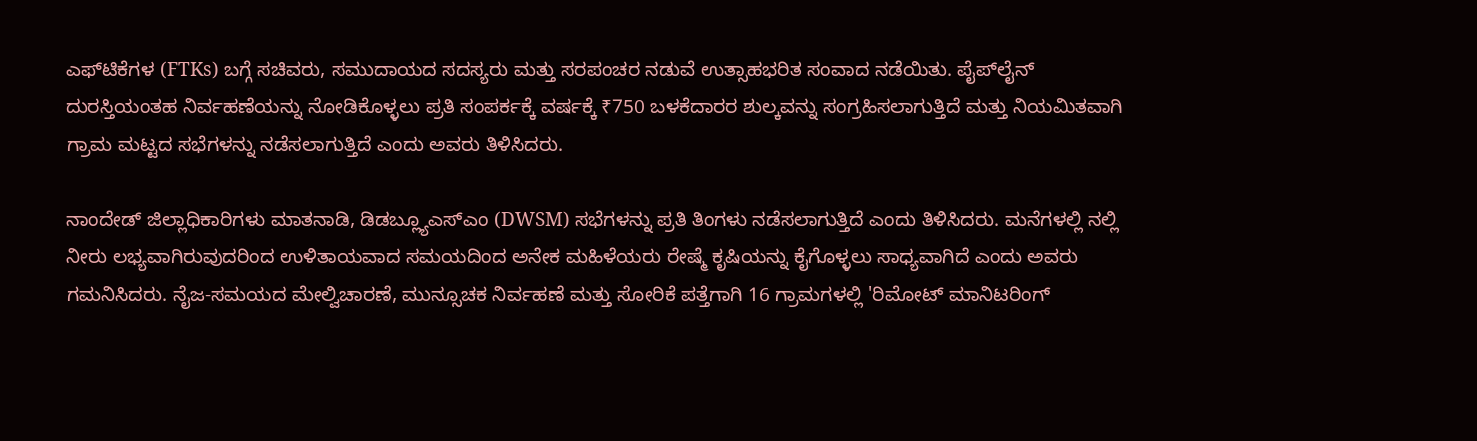ಎಫ್‌ಟಿಕೆಗಳ (FTKs) ಬಗ್ಗೆ ಸಚಿವರು, ಸಮುದಾಯದ ಸದಸ್ಯರು ಮತ್ತು ಸರಪಂಚರ ನಡುವೆ ಉತ್ಸಾಹಭರಿತ ಸಂವಾದ ನಡೆಯಿತು. ಪೈಪ್‌ಲೈನ್ ದುರಸ್ತಿಯಂತಹ ನಿರ್ವಹಣೆಯನ್ನು ನೋಡಿಕೊಳ್ಳಲು ಪ್ರತಿ ಸಂಪರ್ಕಕ್ಕೆ ವರ್ಷಕ್ಕೆ ₹750 ಬಳಕೆದಾರರ ಶುಲ್ಕವನ್ನು ಸಂಗ್ರಹಿಸಲಾಗುತ್ತಿದೆ ಮತ್ತು ನಿಯಮಿತವಾಗಿ ಗ್ರಾಮ ಮಟ್ಟದ ಸಭೆಗಳನ್ನು ನಡೆಸಲಾಗುತ್ತಿದೆ ಎಂದು ಅವರು ತಿಳಿಸಿದರು.

ನಾಂದೇಡ್ ಜಿಲ್ಲಾಧಿಕಾರಿಗಳು ಮಾತನಾಡಿ, ಡಿಡಬ್ಲ್ಯೂಎಸ್‌ಎಂ (DWSM) ಸಭೆಗಳನ್ನು ಪ್ರತಿ ತಿಂಗಳು ನಡೆಸಲಾಗುತ್ತಿದೆ ಎಂದು ತಿಳಿಸಿದರು. ಮನೆಗಳಲ್ಲಿ ನಲ್ಲಿ ನೀರು ಲಭ್ಯವಾಗಿರುವುದರಿಂದ ಉಳಿತಾಯವಾದ ಸಮಯದಿಂದ ಅನೇಕ ಮಹಿಳೆಯರು ರೇಷ್ಮೆ ಕೃಷಿಯನ್ನು ಕೈಗೊಳ್ಳಲು ಸಾಧ್ಯವಾಗಿದೆ ಎಂದು ಅವರು ಗಮನಿಸಿದರು. ನೈಜ-ಸಮಯದ ಮೇಲ್ವಿಚಾರಣೆ, ಮುನ್ಸೂಚಕ ನಿರ್ವಹಣೆ ಮತ್ತು ಸೋರಿಕೆ ಪತ್ತೆಗಾಗಿ 16 ಗ್ರಾಮಗಳಲ್ಲಿ 'ರಿಮೋಟ್ ಮಾನಿಟರಿಂಗ್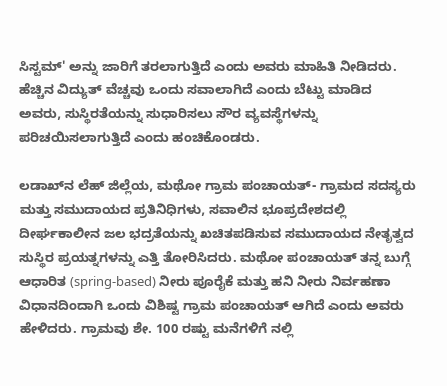ಸಿಸ್ಟಮ್' ಅನ್ನು ಜಾರಿಗೆ ತರಲಾಗುತ್ತಿದೆ ಎಂದು ಅವರು ಮಾಹಿತಿ ನೀಡಿದರು. ಹೆಚ್ಚಿನ ವಿದ್ಯುತ್ ವೆಚ್ಚವು ಒಂದು ಸವಾಲಾಗಿದೆ ಎಂದು ಬೆಟ್ಟು ಮಾಡಿದ ಅವರು, ಸುಸ್ಥಿರತೆಯನ್ನು ಸುಧಾರಿಸಲು ಸೌರ ವ್ಯವಸ್ಥೆಗಳನ್ನು ಪರಿಚಯಿಸಲಾಗುತ್ತಿದೆ ಎಂದು ಹಂಚಿಕೊಂಡರು.

ಲಡಾಖ್‌ನ ಲೆಹ್ ಜಿಲ್ಲೆಯ, ಮಥೋ ಗ್ರಾಮ ಪಂಚಾಯತ್- ಗ್ರಾಮದ ಸದಸ್ಯರು ಮತ್ತು ಸಮುದಾಯದ ಪ್ರತಿನಿಧಿಗಳು, ಸವಾಲಿನ ಭೂಪ್ರದೇಶದಲ್ಲಿ ದೀರ್ಘಕಾಲೀನ ಜಲ ಭದ್ರತೆಯನ್ನು ಖಚಿತಪಡಿಸುವ ಸಮುದಾಯದ ನೇತೃತ್ವದ ಸುಸ್ಥಿರ ಪ್ರಯತ್ನಗಳನ್ನು ಎತ್ತಿ ತೋರಿಸಿದರು. ಮಥೋ ಪಂಚಾಯತ್ ತನ್ನ ಬುಗ್ಗೆ ಆಧಾರಿತ (spring-based) ನೀರು ಪೂರೈಕೆ ಮತ್ತು ಹನಿ ನೀರು ನಿರ್ವಹಣಾ ವಿಧಾನದಿಂದಾಗಿ ಒಂದು ವಿಶಿಷ್ಟ ಗ್ರಾಮ ಪಂಚಾಯತ್ ಆಗಿದೆ ಎಂದು ಅವರು ಹೇಳಿದರು. ಗ್ರಾಮವು ಶೇ. 100 ರಷ್ಟು ಮನೆಗಳಿಗೆ ನಲ್ಲಿ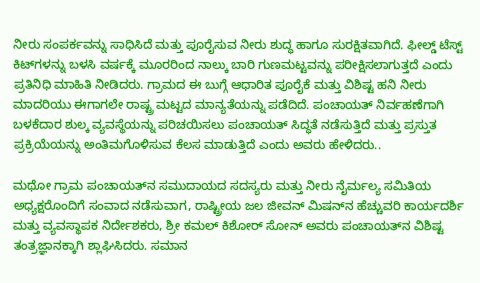ನೀರು ಸಂಪರ್ಕವನ್ನು ಸಾಧಿಸಿದೆ ಮತ್ತು ಪೂರೈಸುವ ನೀರು ಶುದ್ಧ ಹಾಗೂ ಸುರಕ್ಷಿತವಾಗಿದೆ. ಫೀಲ್ಡ್ ಟೆಸ್ಟ್ ಕಿಟ್‌ಗಳನ್ನು ಬಳಸಿ ವರ್ಷಕ್ಕೆ ಮೂರರಿಂದ ನಾಲ್ಕು ಬಾರಿ ಗುಣಮಟ್ಟವನ್ನು ಪರೀಕ್ಷಿಸಲಾಗುತ್ತದೆ ಎಂದು ಪ್ರತಿನಿಧಿ ಮಾಹಿತಿ ನೀಡಿದರು. ಗ್ರಾಮದ ಈ ಬುಗ್ಗೆ ಆಧಾರಿತ ಪೂರೈಕೆ ಮತ್ತು ವಿಶಿಷ್ಟ ಹನಿ ನೀರು ಮಾದರಿಯು ಈಗಾಗಲೇ ರಾಷ್ಟ್ರ ಮಟ್ಟದ ಮಾನ್ಯತೆಯನ್ನು ಪಡೆದಿದೆ. ಪಂಚಾಯತ್ ನಿರ್ವಹಣೆಗಾಗಿ ಬಳಕೆದಾರ ಶುಲ್ಕ ವ್ಯವಸ್ಥೆಯನ್ನು ಪರಿಚಯಿಸಲು ಪಂಚಾಯತ್ ಸಿದ್ಧತೆ ನಡೆಸುತ್ತಿದೆ ಮತ್ತು ಪ್ರಸ್ತುತ ಪ್ರಕ್ರಿಯೆಯನ್ನು ಅಂತಿಮಗೊಳಿಸುವ ಕೆಲಸ ಮಾಡುತ್ತಿದೆ ಎಂದು ಅವರು ಹೇಳಿದರು..

ಮಥೋ ಗ್ರಾಮ ಪಂಚಾಯತ್‌ನ ಸಮುದಾಯದ ಸದಸ್ಯರು ಮತ್ತು ನೀರು ನೈರ್ಮಲ್ಯ ಸಮಿತಿಯ ಅಧ್ಯಕ್ಷರೊಂದಿಗೆ ಸಂವಾದ ನಡೆಸುವಾಗ, ರಾಷ್ಟ್ರೀಯ ಜಲ ಜೀವನ್ ಮಿಷನ್‌ನ ಹೆಚ್ಚುವರಿ ಕಾರ್ಯದರ್ಶಿ ಮತ್ತು ವ್ಯವಸ್ಥಾಪಕ ನಿರ್ದೇಶಕರು, ಶ್ರೀ ಕಮಲ್ ಕಿಶೋರ್ ಸೋನ್ ಅವರು ಪಂಚಾಯತ್‌ನ ವಿಶಿಷ್ಟ ತಂತ್ರಜ್ಞಾನಕ್ಕಾಗಿ ಶ್ಲಾಘಿಸಿದರು. ಸಮಾನ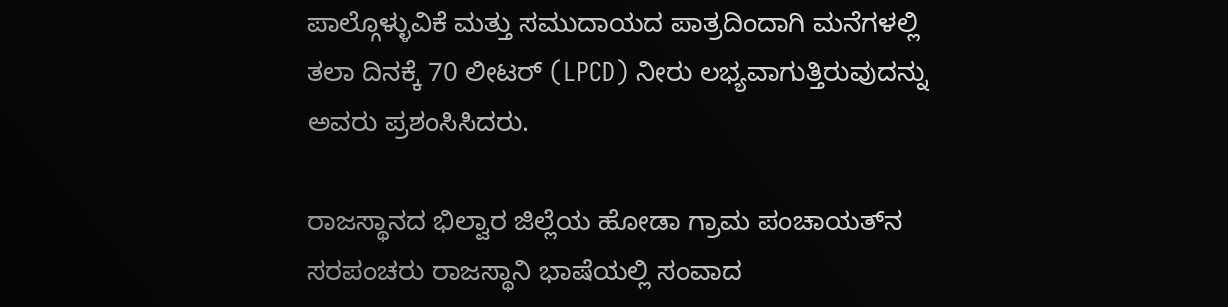ಪಾಲ್ಗೊಳ್ಳುವಿಕೆ ಮತ್ತು ಸಮುದಾಯದ ಪಾತ್ರದಿಂದಾಗಿ ಮನೆಗಳಲ್ಲಿ ತಲಾ ದಿನಕ್ಕೆ 70 ಲೀಟರ್ (LPCD) ನೀರು ಲಭ್ಯವಾಗುತ್ತಿರುವುದನ್ನು ಅವರು ಪ್ರಶಂಸಿಸಿದರು.

ರಾಜಸ್ಥಾನದ ಭಿಲ್ವಾರ ಜಿಲ್ಲೆಯ ಹೋಡಾ ಗ್ರಾಮ ಪಂಚಾಯತ್‌ನ ಸರಪಂಚರು ರಾಜಸ್ಥಾನಿ ಭಾಷೆಯಲ್ಲಿ ಸಂವಾದ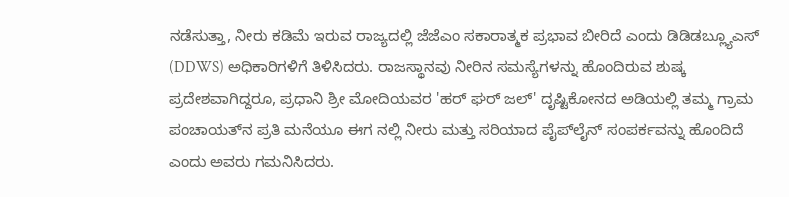ನಡೆಸುತ್ತಾ, ನೀರು ಕಡಿಮೆ ಇರುವ ರಾಜ್ಯದಲ್ಲಿ ಜೆಜೆಎಂ ಸಕಾರಾತ್ಮಕ ಪ್ರಭಾವ ಬೀರಿದೆ ಎಂದು ಡಿಡಿಡಬ್ಲ್ಯೂಎಸ್ (DDWS) ಅಧಿಕಾರಿಗಳಿಗೆ ತಿಳಿಸಿದರು. ರಾಜಸ್ಥಾನವು ನೀರಿನ ಸಮಸ್ಯೆಗಳನ್ನು ಹೊಂದಿರುವ ಶುಷ್ಕ ಪ್ರದೇಶವಾಗಿದ್ದರೂ, ಪ್ರಧಾನಿ ಶ್ರೀ ಮೋದಿಯವರ 'ಹರ್ ಘರ್ ಜಲ್' ದೃಷ್ಟಿಕೋನದ ಅಡಿಯಲ್ಲಿ ತಮ್ಮ ಗ್ರಾಮ ಪಂಚಾಯತ್‌ನ ಪ್ರತಿ ಮನೆಯೂ ಈಗ ನಲ್ಲಿ ನೀರು ಮತ್ತು ಸರಿಯಾದ ಪೈಪ್‌ಲೈನ್ ಸಂಪರ್ಕವನ್ನು ಹೊಂದಿದೆ ಎಂದು ಅವರು ಗಮನಿಸಿದರು.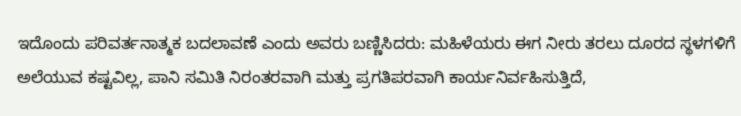ಇದೊಂದು ಪರಿವರ್ತನಾತ್ಮಕ ಬದಲಾವಣೆ ಎಂದು ಅವರು ಬಣ್ಣಿಸಿದರು: ಮಹಿಳೆಯರು ಈಗ ನೀರು ತರಲು ದೂರದ ಸ್ಥಳಗಳಿಗೆ ಅಲೆಯುವ ಕಷ್ಟವಿಲ್ಲ, ಪಾನಿ ಸಮಿತಿ ನಿರಂತರವಾಗಿ ಮತ್ತು ಪ್ರಗತಿಪರವಾಗಿ ಕಾರ್ಯನಿರ್ವಹಿಸುತ್ತಿದೆ,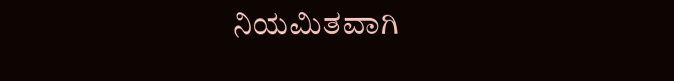ನಿಯಮಿತವಾಗಿ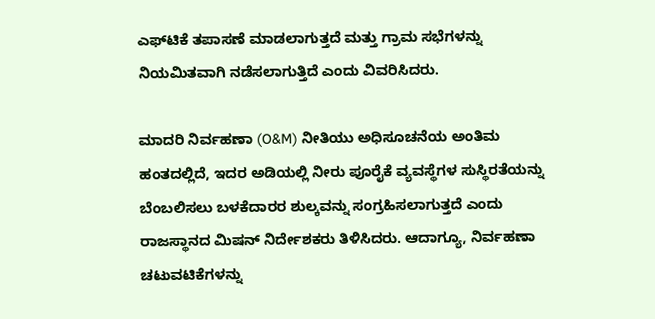ಎಫ್‌ಟಿಕೆ ತಪಾಸಣೆ ಮಾಡಲಾಗುತ್ತದೆ ಮತ್ತು ಗ್ರಾಮ ಸಭೆಗಳನ್ನು ನಿಯಮಿತವಾಗಿ ನಡೆಸಲಾಗುತ್ತಿದೆ ಎಂದು ವಿವರಿಸಿದರು.

ಮಾದರಿ ನಿರ್ವಹಣಾ (O&M) ನೀತಿಯು ಅಧಿಸೂಚನೆಯ ಅಂತಿಮ ಹಂತದಲ್ಲಿದೆ, ಇದರ ಅಡಿಯಲ್ಲಿ ನೀರು ಪೂರೈಕೆ ವ್ಯವಸ್ಥೆಗಳ ಸುಸ್ಥಿರತೆಯನ್ನು ಬೆಂಬಲಿಸಲು ಬಳಕೆದಾರರ ಶುಲ್ಕವನ್ನು ಸಂಗ್ರಹಿಸಲಾಗುತ್ತದೆ ಎಂದು ರಾಜಸ್ಥಾನದ ಮಿಷನ್ ನಿರ್ದೇಶಕರು ತಿಳಿಸಿದರು. ಆದಾಗ್ಯೂ, ನಿರ್ವಹಣಾ ಚಟುವಟಿಕೆಗಳನ್ನು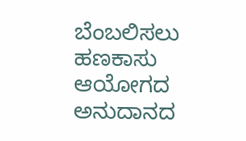ಬೆಂಬಲಿಸಲು ಹಣಕಾಸು ಆಯೋಗದ ಅನುದಾನದ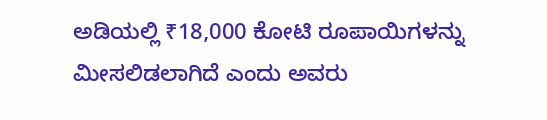ಅಡಿಯಲ್ಲಿ ₹18,000 ಕೋಟಿ ರೂಪಾಯಿಗಳನ್ನು ಮೀಸಲಿಡಲಾಗಿದೆ ಎಂದು ಅವರು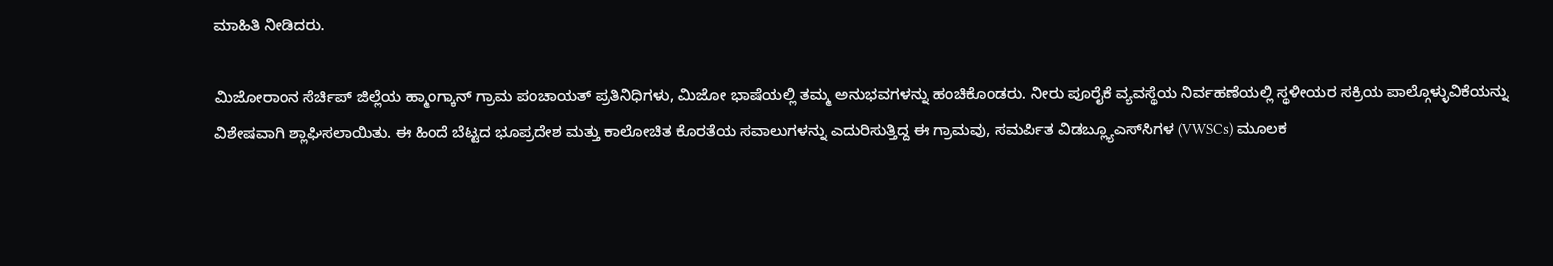ಮಾಹಿತಿ ನೀಡಿದರು.

ಮಿಜೋರಾಂನ ಸೆರ್ಚಿಪ್ ಜಿಲ್ಲೆಯ ಹ್ಮಾಂಗ್ಕಾನ್ ಗ್ರಾಮ ಪಂಚಾಯತ್ ಪ್ರತಿನಿಧಿಗಳು, ಮಿಜೋ ಭಾಷೆಯಲ್ಲಿ ತಮ್ಮ ಅನುಭವಗಳನ್ನು ಹಂಚಿಕೊಂಡರು. ನೀರು ಪೂರೈಕೆ ವ್ಯವಸ್ಥೆಯ ನಿರ್ವಹಣೆಯಲ್ಲಿ ಸ್ಥಳೀಯರ ಸಕ್ರಿಯ ಪಾಲ್ಗೊಳ್ಳುವಿಕೆಯನ್ನು ವಿಶೇಷವಾಗಿ ಶ್ಲಾಘಿಸಲಾಯಿತು. ಈ ಹಿಂದೆ ಬೆಟ್ಟದ ಭೂಪ್ರದೇಶ ಮತ್ತು ಕಾಲೋಚಿತ ಕೊರತೆಯ ಸವಾಲುಗಳನ್ನು ಎದುರಿಸುತ್ತಿದ್ದ ಈ ಗ್ರಾಮವು, ಸಮರ್ಪಿತ ವಿಡಬ್ಲ್ಯೂಎಸ್‌ಸಿಗಳ (VWSCs) ಮೂಲಕ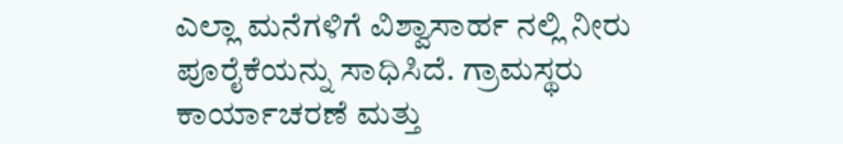ಎಲ್ಲಾ ಮನೆಗಳಿಗೆ ವಿಶ್ವಾಸಾರ್ಹ ನಲ್ಲಿ ನೀರು ಪೂರೈಕೆಯನ್ನು ಸಾಧಿಸಿದೆ. ಗ್ರಾಮಸ್ಥರು ಕಾರ್ಯಾಚರಣೆ ಮತ್ತು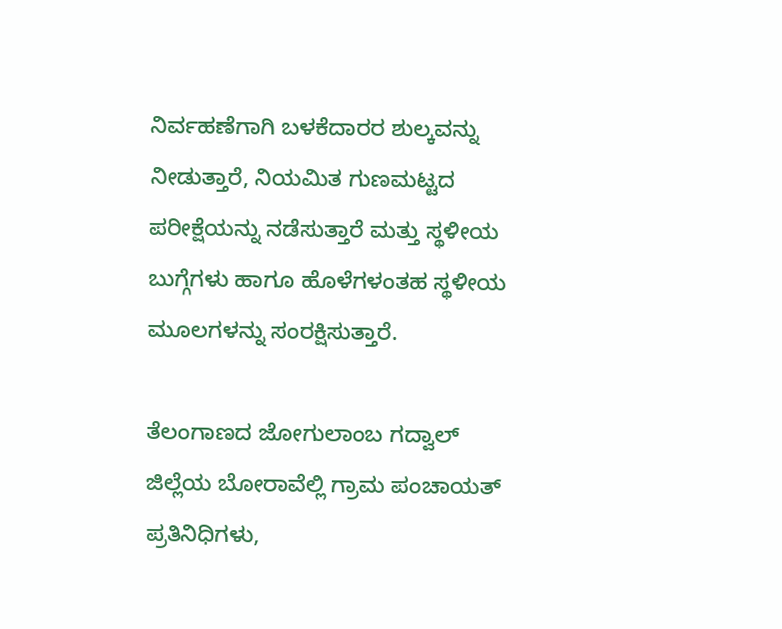ನಿರ್ವಹಣೆಗಾಗಿ ಬಳಕೆದಾರರ ಶುಲ್ಕವನ್ನು ನೀಡುತ್ತಾರೆ, ನಿಯಮಿತ ಗುಣಮಟ್ಟದ ಪರೀಕ್ಷೆಯನ್ನು ನಡೆಸುತ್ತಾರೆ ಮತ್ತು ಸ್ಥಳೀಯ ಬುಗ್ಗೆಗಳು ಹಾಗೂ ಹೊಳೆಗಳಂತಹ ಸ್ಥಳೀಯ ಮೂಲಗಳನ್ನು ಸಂರಕ್ಷಿಸುತ್ತಾರೆ.

ತೆಲಂಗಾಣದ ಜೋಗುಲಾಂಬ ಗದ್ವಾಲ್ ಜಿಲ್ಲೆಯ ಬೋರಾವೆಲ್ಲಿ ಗ್ರಾಮ ಪಂಚಾಯತ್ ಪ್ರತಿನಿಧಿಗಳು,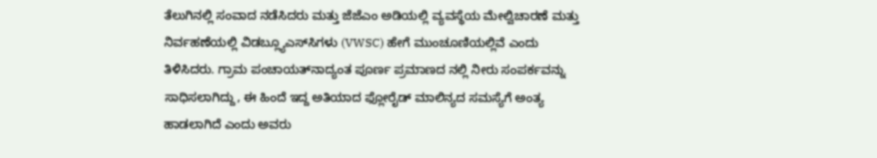ತೆಲುಗಿನಲ್ಲಿ ಸಂವಾದ ನಡೆಸಿದರು ಮತ್ತು ಜೆಜೆಎಂ ಅಡಿಯಲ್ಲಿ ವ್ಯವಸ್ಥೆಯ ಮೇಲ್ವಿಚಾರಣೆ ಮತ್ತು ನಿರ್ವಹಣೆಯಲ್ಲಿ ವಿಡಬ್ಲ್ಯೂಎಸ್‌ಸಿಗಳು (VWSC) ಹೇಗೆ ಮುಂಚೂಣಿಯಲ್ಲಿವೆ ಎಂದು ತಿಳಿಸಿದರು. ಗ್ರಾಮ ಪಂಚಾಯತ್‌ನಾದ್ಯಂತ ಪೂರ್ಣ ಪ್ರಮಾಣದ ನಲ್ಲಿ ನೀರು ಸಂಪರ್ಕವನ್ನು ಸಾಧಿಸಲಾಗಿದ್ದು, ಈ ಹಿಂದೆ ಇದ್ದ ಅತಿಯಾದ ಫ್ಲೋರೈಡ್ ಮಾಲಿನ್ಯದ ಸಮಸ್ಯೆಗೆ ಅಂತ್ಯ ಹಾಡಲಾಗಿದೆ ಎಂದು ಅವರು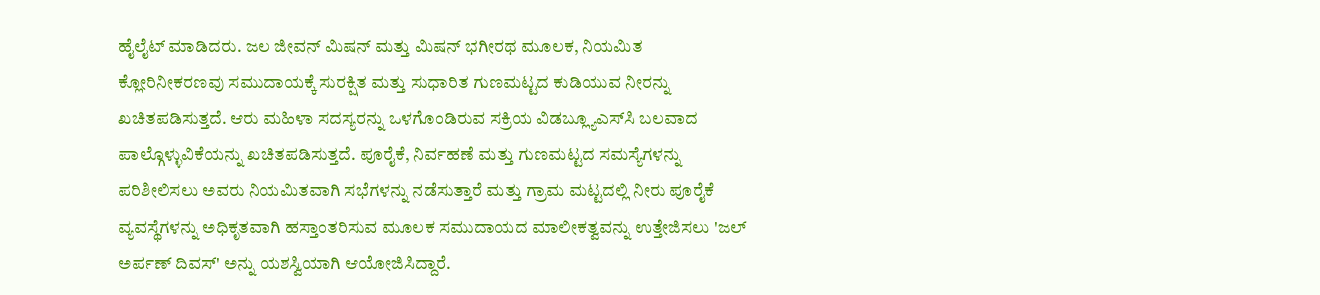ಹೈಲೈಟ್ ಮಾಡಿದರು. ಜಲ ಜೀವನ್ ಮಿಷನ್ ಮತ್ತು ಮಿಷನ್ ಭಗೀರಥ ಮೂಲಕ, ನಿಯಮಿತ ಕ್ಲೋರಿನೀಕರಣವು ಸಮುದಾಯಕ್ಕೆ ಸುರಕ್ಷಿತ ಮತ್ತು ಸುಧಾರಿತ ಗುಣಮಟ್ಟದ ಕುಡಿಯುವ ನೀರನ್ನು ಖಚಿತಪಡಿಸುತ್ತದೆ. ಆರು ಮಹಿಳಾ ಸದಸ್ಯರನ್ನು ಒಳಗೊಂಡಿರುವ ಸಕ್ರಿಯ ವಿಡಬ್ಲ್ಯೂಎಸ್‌ಸಿ ಬಲವಾದ ಪಾಲ್ಗೊಳ್ಳುವಿಕೆಯನ್ನು ಖಚಿತಪಡಿಸುತ್ತದೆ. ಪೂರೈಕೆ, ನಿರ್ವಹಣೆ ಮತ್ತು ಗುಣಮಟ್ಟದ ಸಮಸ್ಯೆಗಳನ್ನು ಪರಿಶೀಲಿಸಲು ಅವರು ನಿಯಮಿತವಾಗಿ ಸಭೆಗಳನ್ನು ನಡೆಸುತ್ತಾರೆ ಮತ್ತು ಗ್ರಾಮ ಮಟ್ಟದಲ್ಲಿ ನೀರು ಪೂರೈಕೆ ವ್ಯವಸ್ಥೆಗಳನ್ನು ಅಧಿಕೃತವಾಗಿ ಹಸ್ತಾಂತರಿಸುವ ಮೂಲಕ ಸಮುದಾಯದ ಮಾಲೀಕತ್ವವನ್ನು ಉತ್ತೇಜಿಸಲು 'ಜಲ್ ಅರ್ಪಣ್ ದಿವಸ್' ಅನ್ನು ಯಶಸ್ವಿಯಾಗಿ ಆಯೋಜಿಸಿದ್ದಾರೆ.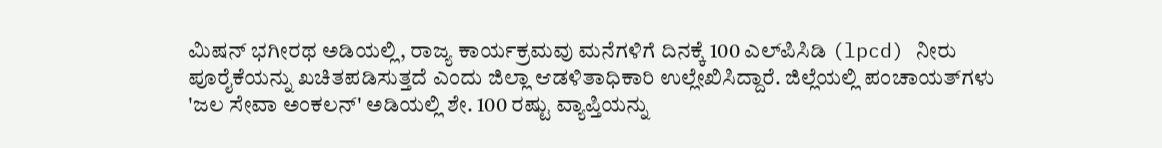ಮಿಷನ್ ಭಗೀರಥ ಅಡಿಯಲ್ಲಿ, ರಾಜ್ಯ ಕಾರ್ಯಕ್ರಮವು ಮನೆಗಳಿಗೆ ದಿನಕ್ಕೆ 100 ಎಲ್‌ಪಿಸಿಡಿ (lpcd) ನೀರು ಪೂರೈಕೆಯನ್ನು ಖಚಿತಪಡಿಸುತ್ತದೆ ಎಂದು ಜಿಲ್ಲಾ ಆಡಳಿತಾಧಿಕಾರಿ ಉಲ್ಲೇಖಿಸಿದ್ದಾರೆ. ಜಿಲ್ಲೆಯಲ್ಲಿ ಪಂಚಾಯತ್‌ಗಳು 'ಜಲ ಸೇವಾ ಅಂಕಲನ್' ಅಡಿಯಲ್ಲಿ ಶೇ. 100 ರಷ್ಟು ವ್ಯಾಪ್ತಿಯನ್ನು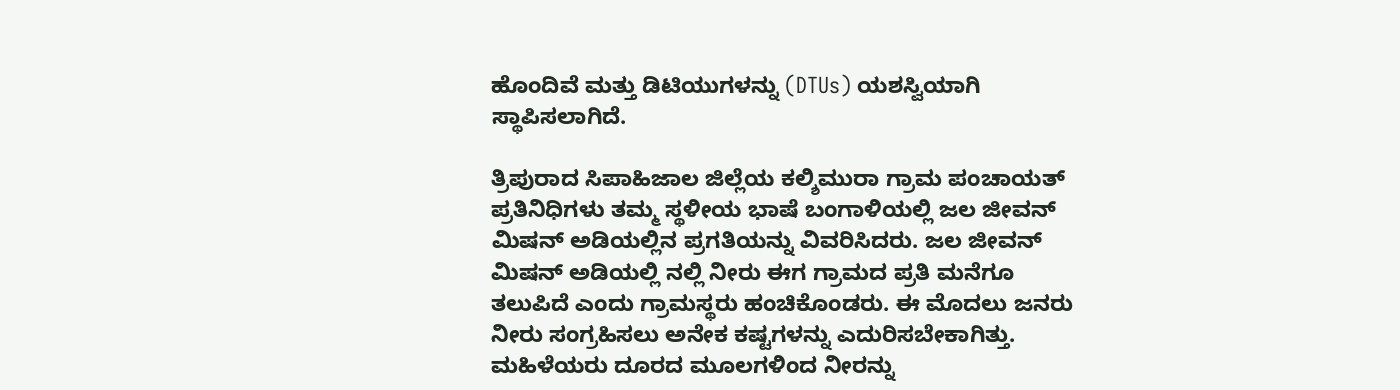ಹೊಂದಿವೆ ಮತ್ತು ಡಿಟಿಯುಗಳನ್ನು (DTUs) ಯಶಸ್ವಿಯಾಗಿ ಸ್ಥಾಪಿಸಲಾಗಿದೆ.

ತ್ರಿಪುರಾದ ಸಿಪಾಹಿಜಾಲ ಜಿಲ್ಲೆಯ ಕಲ್ಶಿಮುರಾ ಗ್ರಾಮ ಪಂಚಾಯತ್ ಪ್ರತಿನಿಧಿಗಳು ತಮ್ಮ ಸ್ಥಳೀಯ ಭಾಷೆ ಬಂಗಾಳಿಯಲ್ಲಿ ಜಲ ಜೀವನ್ ಮಿಷನ್ ಅಡಿಯಲ್ಲಿನ ಪ್ರಗತಿಯನ್ನು ವಿವರಿಸಿದರು. ಜಲ ಜೀವನ್ ಮಿಷನ್ ಅಡಿಯಲ್ಲಿ ನಲ್ಲಿ ನೀರು ಈಗ ಗ್ರಾಮದ ಪ್ರತಿ ಮನೆಗೂ ತಲುಪಿದೆ ಎಂದು ಗ್ರಾಮಸ್ಥರು ಹಂಚಿಕೊಂಡರು. ಈ ಮೊದಲು ಜನರು ನೀರು ಸಂಗ್ರಹಿಸಲು ಅನೇಕ ಕಷ್ಟಗಳನ್ನು ಎದುರಿಸಬೇಕಾಗಿತ್ತು. ಮಹಿಳೆಯರು ದೂರದ ಮೂಲಗಳಿಂದ ನೀರನ್ನು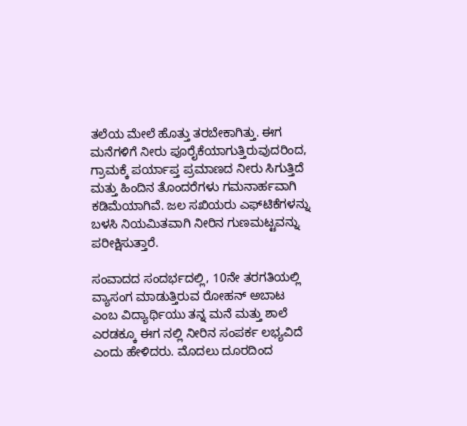ತಲೆಯ ಮೇಲೆ ಹೊತ್ತು ತರಬೇಕಾಗಿತ್ತು. ಈಗ ಮನೆಗಳಿಗೆ ನೀರು ಪೂರೈಕೆಯಾಗುತ್ತಿರುವುದರಿಂದ, ಗ್ರಾಮಕ್ಕೆ ಪರ್ಯಾಪ್ತ ಪ್ರಮಾಣದ ನೀರು ಸಿಗುತ್ತಿದೆ ಮತ್ತು ಹಿಂದಿನ ತೊಂದರೆಗಳು ಗಮನಾರ್ಹವಾಗಿ ಕಡಿಮೆಯಾಗಿವೆ. ಜಲ ಸಖಿಯರು ಎಫ್‌ಟಿಕೆಗಳನ್ನು ಬಳಸಿ ನಿಯಮಿತವಾಗಿ ನೀರಿನ ಗುಣಮಟ್ಟವನ್ನು ಪರೀಕ್ಷಿಸುತ್ತಾರೆ.

ಸಂವಾದದ ಸಂದರ್ಭದಲ್ಲಿ, 10ನೇ ತರಗತಿಯಲ್ಲಿ ವ್ಯಾಸಂಗ ಮಾಡುತ್ತಿರುವ ರೋಹನ್ ಅಬಾಟ ಎಂಬ ವಿದ್ಯಾರ್ಥಿಯು ತನ್ನ ಮನೆ ಮತ್ತು ಶಾಲೆ ಎರಡಕ್ಕೂ ಈಗ ನಲ್ಲಿ ನೀರಿನ ಸಂಪರ್ಕ ಲಭ್ಯವಿದೆ ಎಂದು ಹೇಳಿದರು. ಮೊದಲು ದೂರದಿಂದ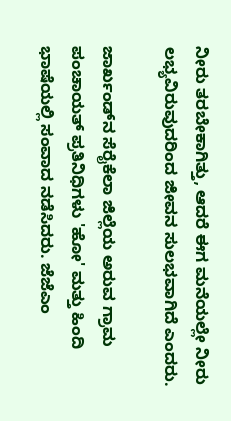ನೀರು ತರಬೇಕಾಗಿತ್ತು, ಆದರೆ ಈಗ ಮನೆಯಲ್ಲೇ ನೀರು ಲಭ್ಯವಿರುವುದರಿಂದ ಜೀವನ ಸುಲಭವಾಗಿದೆ ಎಂದರು.

ಜಾರ್ಖಂಡ್‌ನ ಸೆರೈಕೆಲಾ ಜಿಲ್ಲೆಯ ಅರುವ ಗ್ರಾಮ ಪಂಚಾಯತ್ ಪ್ರತಿನಿಧಿಗಳು 'ಹೋ' ಮತ್ತು ಹಿಂದಿ ಭಾಷೆಯಲ್ಲಿ ಸಂವಾದ ನಡೆಸಿದರು. ಜೆಜೆಎಂ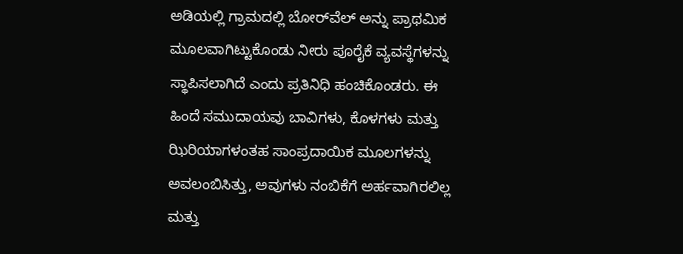ಅಡಿಯಲ್ಲಿ ಗ್ರಾಮದಲ್ಲಿ ಬೋರ್‌ವೆಲ್ ಅನ್ನು ಪ್ರಾಥಮಿಕ ಮೂಲವಾಗಿಟ್ಟುಕೊಂಡು ನೀರು ಪೂರೈಕೆ ವ್ಯವಸ್ಥೆಗಳನ್ನು ಸ್ಥಾಪಿಸಲಾಗಿದೆ ಎಂದು ಪ್ರತಿನಿಧಿ ಹಂಚಿಕೊಂಡರು. ಈ ಹಿಂದೆ ಸಮುದಾಯವು ಬಾವಿಗಳು, ಕೊಳಗಳು ಮತ್ತು ಝಿರಿಯಾಗಳಂತಹ ಸಾಂಪ್ರದಾಯಿಕ ಮೂಲಗಳನ್ನು ಅವಲಂಬಿಸಿತ್ತು, ಅವುಗಳು ನಂಬಿಕೆಗೆ ಅರ್ಹವಾಗಿರಲಿಲ್ಲ ಮತ್ತು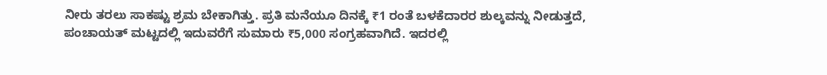ನೀರು ತರಲು ಸಾಕಷ್ಟು ಶ್ರಮ ಬೇಕಾಗಿತ್ತು. ಪ್ರತಿ ಮನೆಯೂ ದಿನಕ್ಕೆ ₹1 ರಂತೆ ಬಳಕೆದಾರರ ಶುಲ್ಕವನ್ನು ನೀಡುತ್ತದೆ, ಪಂಚಾಯತ್ ಮಟ್ಟದಲ್ಲಿ ಇದುವರೆಗೆ ಸುಮಾರು ₹5,000 ಸಂಗ್ರಹವಾಗಿದೆ. ಇದರಲ್ಲಿ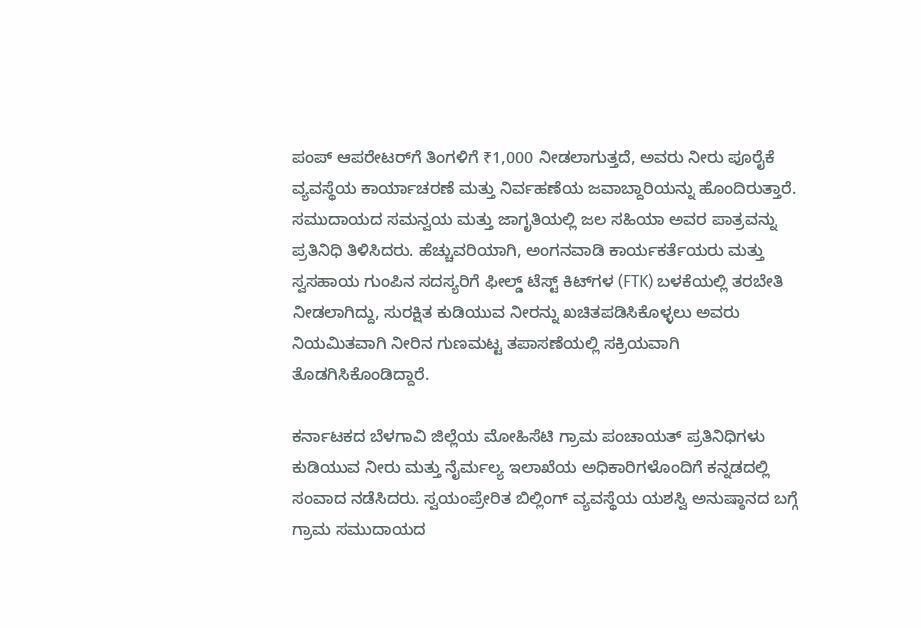ಪಂಪ್ ಆಪರೇಟರ್‌ಗೆ ತಿಂಗಳಿಗೆ ₹1,000 ನೀಡಲಾಗುತ್ತದೆ, ಅವರು ನೀರು ಪೂರೈಕೆ ವ್ಯವಸ್ಥೆಯ ಕಾರ್ಯಾಚರಣೆ ಮತ್ತು ನಿರ್ವಹಣೆಯ ಜವಾಬ್ದಾರಿಯನ್ನು ಹೊಂದಿರುತ್ತಾರೆ.
ಸಮುದಾಯದ ಸಮನ್ವಯ ಮತ್ತು ಜಾಗೃತಿಯಲ್ಲಿ ಜಲ ಸಹಿಯಾ ಅವರ ಪಾತ್ರವನ್ನು ಪ್ರತಿನಿಧಿ ತಿಳಿಸಿದರು. ಹೆಚ್ಚುವರಿಯಾಗಿ, ಅಂಗನವಾಡಿ ಕಾರ್ಯಕರ್ತೆಯರು ಮತ್ತು ಸ್ವಸಹಾಯ ಗುಂಪಿನ ಸದಸ್ಯರಿಗೆ ಫೀಲ್ಡ್ ಟೆಸ್ಟ್ ಕಿಟ್‌ಗಳ (FTK) ಬಳಕೆಯಲ್ಲಿ ತರಬೇತಿ ನೀಡಲಾಗಿದ್ದು, ಸುರಕ್ಷಿತ ಕುಡಿಯುವ ನೀರನ್ನು ಖಚಿತಪಡಿಸಿಕೊಳ್ಳಲು ಅವರು ನಿಯಮಿತವಾಗಿ ನೀರಿನ ಗುಣಮಟ್ಟ ತಪಾಸಣೆಯಲ್ಲಿ ಸಕ್ರಿಯವಾಗಿ ತೊಡಗಿಸಿಕೊಂಡಿದ್ದಾರೆ.

ಕರ್ನಾಟಕದ ಬೆಳಗಾವಿ ಜಿಲ್ಲೆಯ ಮೋಹಿಸೆಟಿ ಗ್ರಾಮ ಪಂಚಾಯತ್ ಪ್ರತಿನಿಧಿಗಳು ಕುಡಿಯುವ ನೀರು ಮತ್ತು ನೈರ್ಮಲ್ಯ ಇಲಾಖೆಯ ಅಧಿಕಾರಿಗಳೊಂದಿಗೆ ಕನ್ನಡದಲ್ಲಿ ಸಂವಾದ ನಡೆಸಿದರು. ಸ್ವಯಂಪ್ರೇರಿತ ಬಿಲ್ಲಿಂಗ್ ವ್ಯವಸ್ಥೆಯ ಯಶಸ್ವಿ ಅನುಷ್ಠಾನದ ಬಗ್ಗೆ ಗ್ರಾಮ ಸಮುದಾಯದ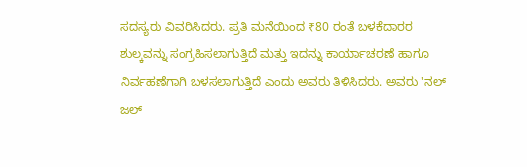ಸದಸ್ಯರು ವಿವರಿಸಿದರು. ಪ್ರತಿ ಮನೆಯಿಂದ ₹80 ರಂತೆ ಬಳಕೆದಾರರ ಶುಲ್ಕವನ್ನು ಸಂಗ್ರಹಿಸಲಾಗುತ್ತಿದೆ ಮತ್ತು ಇದನ್ನು ಕಾರ್ಯಾಚರಣೆ ಹಾಗೂ ನಿರ್ವಹಣೆಗಾಗಿ ಬಳಸಲಾಗುತ್ತಿದೆ ಎಂದು ಅವರು ತಿಳಿಸಿದರು. ಅವರು 'ನಲ್ ಜಲ್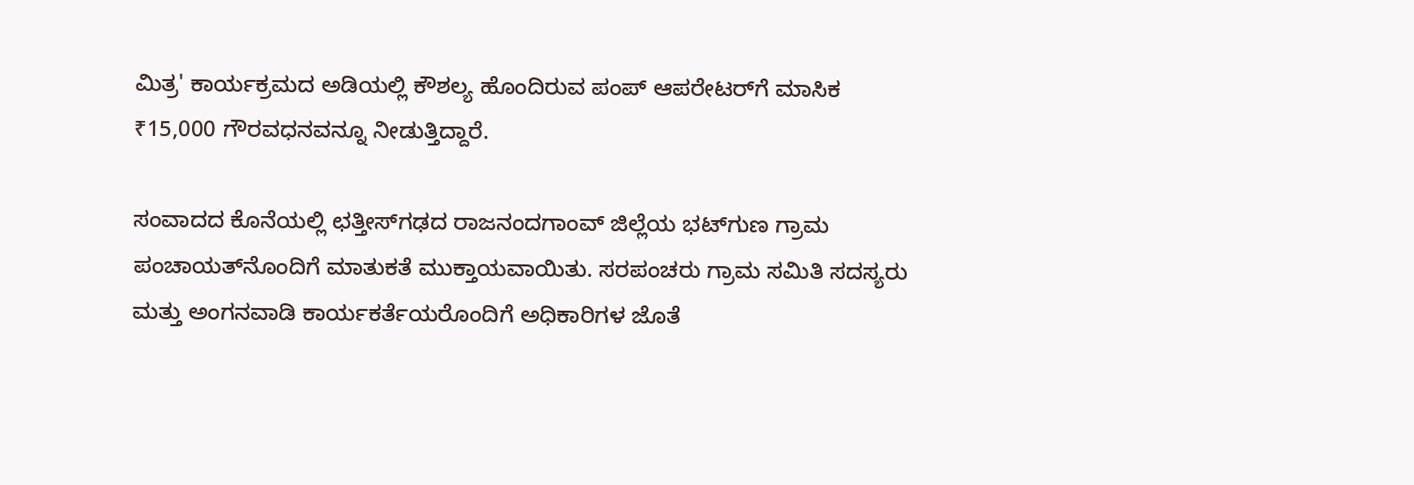ಮಿತ್ರ' ಕಾರ್ಯಕ್ರಮದ ಅಡಿಯಲ್ಲಿ ಕೌಶಲ್ಯ ಹೊಂದಿರುವ ಪಂಪ್ ಆಪರೇಟರ್‌ಗೆ ಮಾಸಿಕ ₹15,000 ಗೌರವಧನವನ್ನೂ ನೀಡುತ್ತಿದ್ದಾರೆ.

ಸಂವಾದದ ಕೊನೆಯಲ್ಲಿ ಛತ್ತೀಸ್‌ಗಢದ ರಾಜನಂದಗಾಂವ್ ಜಿಲ್ಲೆಯ ಭಟ್‌ಗುಣ ಗ್ರಾಮ ಪಂಚಾಯತ್‌ನೊಂದಿಗೆ ಮಾತುಕತೆ ಮುಕ್ತಾಯವಾಯಿತು. ಸರಪಂಚರು ಗ್ರಾಮ ಸಮಿತಿ ಸದಸ್ಯರು ಮತ್ತು ಅಂಗನವಾಡಿ ಕಾರ್ಯಕರ್ತೆಯರೊಂದಿಗೆ ಅಧಿಕಾರಿಗಳ ಜೊತೆ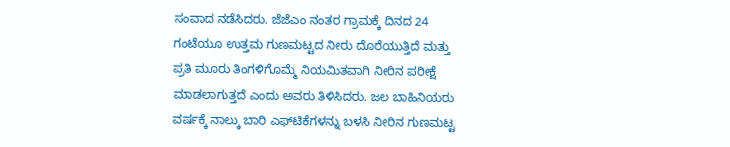ಸಂವಾದ ನಡೆಸಿದರು. ಜೆಜೆಎಂ ನಂತರ ಗ್ರಾಮಕ್ಕೆ ದಿನದ 24 ಗಂಟೆಯೂ ಉತ್ತಮ ಗುಣಮಟ್ಟದ ನೀರು ದೊರೆಯುತ್ತಿದೆ ಮತ್ತು ಪ್ರತಿ ಮೂರು ತಿಂಗಳಿಗೊಮ್ಮೆ ನಿಯಮಿತವಾಗಿ ನೀರಿನ ಪರೀಕ್ಷೆ ಮಾಡಲಾಗುತ್ತದೆ ಎಂದು ಅವರು ತಿಳಿಸಿದರು. ಜಲ ಬಾಹಿನಿಯರು ವರ್ಷಕ್ಕೆ ನಾಲ್ಕು ಬಾರಿ ಎಫ್‌ಟಿಕೆಗಳನ್ನು ಬಳಸಿ ನೀರಿನ ಗುಣಮಟ್ಟ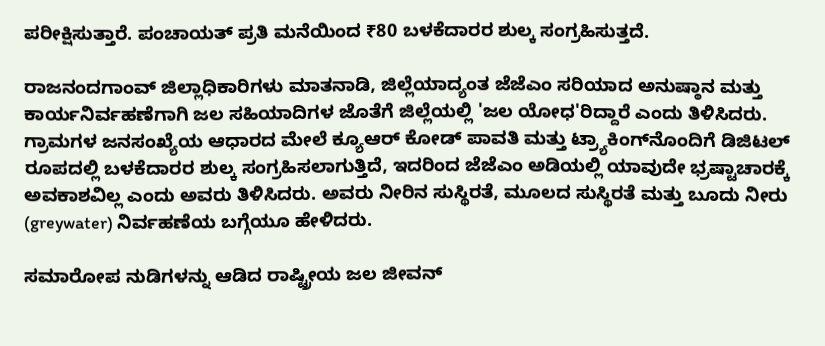ಪರೀಕ್ಷಿಸುತ್ತಾರೆ. ಪಂಚಾಯತ್ ಪ್ರತಿ ಮನೆಯಿಂದ ₹80 ಬಳಕೆದಾರರ ಶುಲ್ಕ ಸಂಗ್ರಹಿಸುತ್ತದೆ.

ರಾಜನಂದಗಾಂವ್ ಜಿಲ್ಲಾಧಿಕಾರಿಗಳು ಮಾತನಾಡಿ, ಜಿಲ್ಲೆಯಾದ್ಯಂತ ಜೆಜೆಎಂ ಸರಿಯಾದ ಅನುಷ್ಠಾನ ಮತ್ತು ಕಾರ್ಯನಿರ್ವಹಣೆಗಾಗಿ ಜಲ ಸಹಿಯಾದಿಗಳ ಜೊತೆಗೆ ಜಿಲ್ಲೆಯಲ್ಲಿ 'ಜಲ ಯೋಧ'ರಿದ್ದಾರೆ ಎಂದು ತಿಳಿಸಿದರು. ಗ್ರಾಮಗಳ ಜನಸಂಖ್ಯೆಯ ಆಧಾರದ ಮೇಲೆ ಕ್ಯೂಆರ್ ಕೋಡ್ ಪಾವತಿ ಮತ್ತು ಟ್ರ್ಯಾಕಿಂಗ್‌ನೊಂದಿಗೆ ಡಿಜಿಟಲ್ ರೂಪದಲ್ಲಿ ಬಳಕೆದಾರರ ಶುಲ್ಕ ಸಂಗ್ರಹಿಸಲಾಗುತ್ತಿದೆ, ಇದರಿಂದ ಜೆಜೆಎಂ ಅಡಿಯಲ್ಲಿ ಯಾವುದೇ ಭ್ರಷ್ಟಾಚಾರಕ್ಕೆ ಅವಕಾಶವಿಲ್ಲ ಎಂದು ಅವರು ತಿಳಿಸಿದರು. ಅವರು ನೀರಿನ ಸುಸ್ಥಿರತೆ, ಮೂಲದ ಸುಸ್ಥಿರತೆ ಮತ್ತು ಬೂದು ನೀರು (greywater) ನಿರ್ವಹಣೆಯ ಬಗ್ಗೆಯೂ ಹೇಳಿದರು.

ಸಮಾರೋಪ ನುಡಿಗಳನ್ನು ಆಡಿದ ರಾಷ್ಟ್ರೀಯ ಜಲ ಜೀವನ್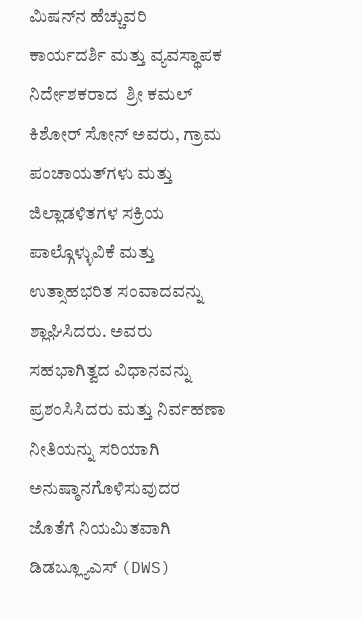ಮಿಷನ್‌ನ ಹೆಚ್ಚುವರಿ ಕಾರ್ಯದರ್ಶಿ ಮತ್ತು ವ್ಯವಸ್ಥಾಪಕ ನಿರ್ದೇಶಕರಾದ  ಶ್ರೀ ಕಮಲ್ ಕಿಶೋರ್ ಸೋನ್ ಅವರು, ಗ್ರಾಮ ಪಂಚಾಯತ್‌ಗಳು ಮತ್ತು ಜಿಲ್ಲಾಡಳಿತಗಳ ಸಕ್ರಿಯ ಪಾಲ್ಗೊಳ್ಳುವಿಕೆ ಮತ್ತು ಉತ್ಸಾಹಭರಿತ ಸಂವಾದವನ್ನು ಶ್ಲಾಘಿಸಿದರು. ಅವರು ಸಹಭಾಗಿತ್ವದ ವಿಧಾನವನ್ನು ಪ್ರಶಂಸಿಸಿದರು ಮತ್ತು ನಿರ್ವಹಣಾ ನೀತಿಯನ್ನು ಸರಿಯಾಗಿ ಅನುಷ್ಠಾನಗೊಳಿಸುವುದರ ಜೊತೆಗೆ ನಿಯಮಿತವಾಗಿ ಡಿಡಬ್ಲ್ಯೂಎಸ್ (DWS)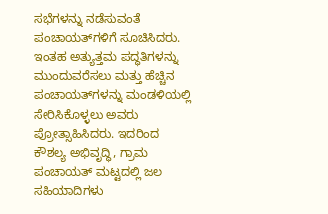ಸಭೆಗಳನ್ನು ನಡೆಸುವಂತೆ ಪಂಚಾಯತ್‌ಗಳಿಗೆ ಸೂಚಿಸಿದರು.
ಇಂತಹ ಅತ್ಯುತ್ತಮ ಪದ್ಧತಿಗಳನ್ನು ಮುಂದುವರೆಸಲು ಮತ್ತು ಹೆಚ್ಚಿನ ಪಂಚಾಯತ್‌ಗಳನ್ನು ಮಂಡಳಿಯಲ್ಲಿ ಸೇರಿಸಿಕೊಳ್ಳಲು ಅವರು ಪ್ರೋತ್ಸಾಹಿಸಿದರು. ಇದರಿಂದ ಕೌಶಲ್ಯ ಅಭಿವೃದ್ಧಿ, ಗ್ರಾಮ ಪಂಚಾಯತ್ ಮಟ್ಟದಲ್ಲಿ ಜಲ ಸಹಿಯಾದಿಗಳು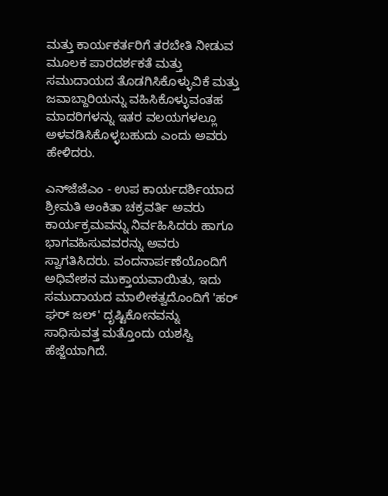ಮತ್ತು ಕಾರ್ಯಕರ್ತರಿಗೆ ತರಬೇತಿ ನೀಡುವ ಮೂಲಕ ಪಾರದರ್ಶಕತೆ ಮತ್ತು ಸಮುದಾಯದ ತೊಡಗಿಸಿಕೊಳ್ಳುವಿಕೆ ಮತ್ತು  ಜವಾಬ್ದಾರಿಯನ್ನು ವಹಿಸಿಕೊಳ್ಳುವಂತಹ ಮಾದರಿಗಳನ್ನು ಇತರ ವಲಯಗಳಲ್ಲೂ ಅಳವಡಿಸಿಕೊಳ್ಳಬಹುದು ಎಂದು ಅವರು ಹೇಳಿದರು.

ಎನ್‌ಜೆಜೆಎಂ - ಉಪ ಕಾರ್ಯದರ್ಶಿಯಾದ ಶ್ರೀಮತಿ ಅಂಕಿತಾ ಚಕ್ರವರ್ತಿ ಅವರು ಕಾರ್ಯಕ್ರಮವನ್ನು ನಿರ್ವಹಿಸಿದರು ಹಾಗೂ ಭಾಗವಹಿಸುವವರನ್ನು ಅವರು ಸ್ವಾಗತಿಸಿದರು. ವಂದನಾರ್ಪಣೆಯೊಂದಿಗೆ ಅಧಿವೇಶನ ಮುಕ್ತಾಯವಾಯಿತು, ಇದು ಸಮುದಾಯದ ಮಾಲೀಕತ್ವದೊಂದಿಗೆ 'ಹರ್ ಘರ್ ಜಲ್' ದೃಷ್ಟಿಕೋನವನ್ನು ಸಾಧಿಸುವತ್ತ ಮತ್ತೊಂದು ಯಶಸ್ವಿ ಹೆಜ್ಜೆಯಾಗಿದೆ.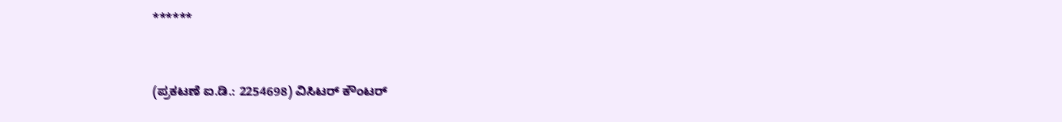******


(ಪ್ರಕಟಣೆ ಐ.ಡಿ.: 2254698) ವಿಸಿಟರ್ ಕೌಂಟರ್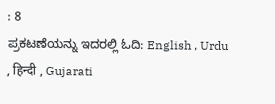: 8
ಪ್ರಕಟಣೆಯನ್ನು ಇದರಲ್ಲಿ ಓದಿ: English , Urdu , हिन्दी , Gujarati